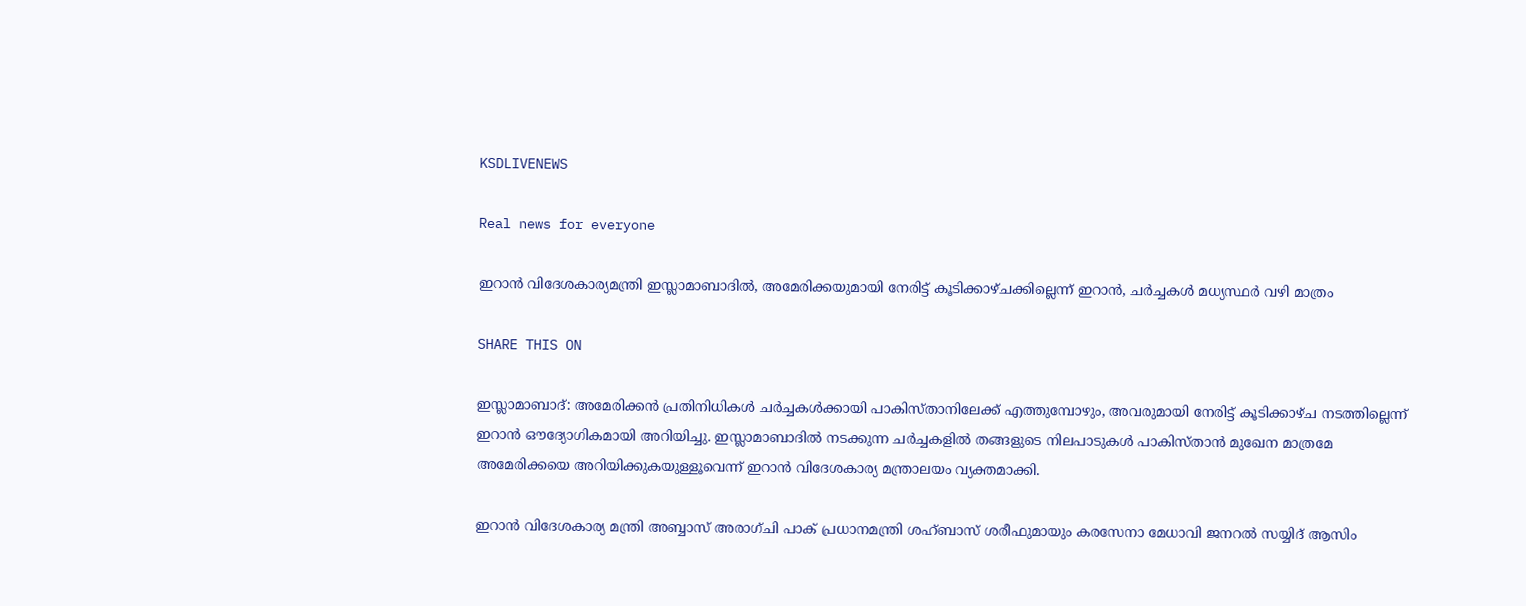KSDLIVENEWS

Real news for everyone

ഇറാൻ വിദേശകാര്യമന്ത്രി ഇസ്ലാമാബാദില്‍, അമേരിക്കയുമായി നേരിട്ട് കൂടിക്കാഴ്ചക്കില്ലെന്ന് ഇറാൻ, ചർച്ചകൾ മധ്യസ്ഥർ വഴി മാത്രം

SHARE THIS ON

ഇസ്ലാമാബാദ്: അമേരിക്കൻ പ്രതിനിധികൾ ചർച്ചകൾക്കായി പാകിസ്താനിലേക്ക് എത്തുമ്പോഴും, അവരുമായി നേരിട്ട് കൂടിക്കാഴ്ച നടത്തില്ലെന്ന് ഇറാൻ ഔദ്യോഗികമായി അറിയിച്ചു. ഇസ്ലാമാബാദിൽ നടക്കുന്ന ചർച്ചകളിൽ തങ്ങളുടെ നിലപാടുകൾ പാകിസ്താൻ മുഖേന മാത്രമേ അമേരിക്കയെ അറിയിക്കുകയുള്ളൂവെന്ന് ഇറാൻ വിദേശകാര്യ മന്ത്രാലയം വ്യക്തമാക്കി.

ഇറാൻ വിദേശകാര്യ മന്ത്രി അബ്ബാസ് അരാഗ്ചി പാക് പ്രധാനമന്ത്രി ശഹ്ബാസ് ശരീഫുമായും കരസേനാ മേധാവി ജനറൽ സയ്യിദ് ആസിം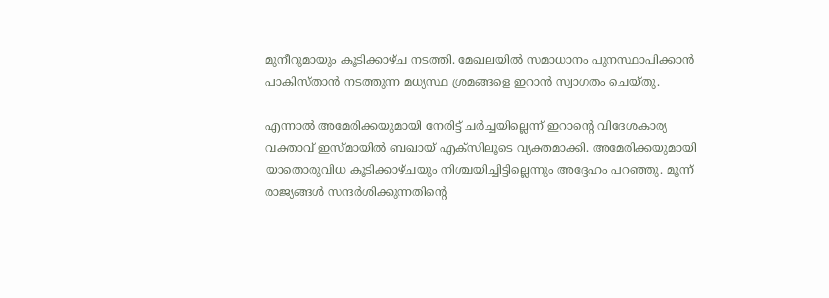മുനീറുമായും കൂടിക്കാഴ്ച നടത്തി. മേഖലയിൽ സമാധാനം പുനസ്ഥാപിക്കാൻ പാകിസ്താൻ നടത്തുന്ന മധ്യസ്ഥ ശ്രമങ്ങളെ ഇറാൻ സ്വാഗതം ചെയ്തു.

എന്നാൽ അമേരിക്കയുമായി നേരിട്ട് ചർച്ചയില്ലെന്ന് ഇറാന്റെ വിദേശകാര്യ വക്താവ് ഇസ്മായിൽ ബഖായ് എക്സിലൂടെ വ്യക്തമാക്കി. അമേരിക്കയുമായി യാതൊരുവിധ കൂടിക്കാഴ്ചയും നിശ്ചയിച്ചിട്ടില്ലെന്നും അദ്ദേഹം പറഞ്ഞു. മൂന്ന് രാജ്യങ്ങൾ സന്ദർശിക്കുന്നതിന്റെ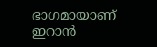ഭാഗമായാണ് ഇറാൻ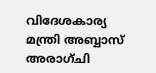വിദേശകാര്യ മന്ത്രി അബ്ബാസ് അരാഗ്ചി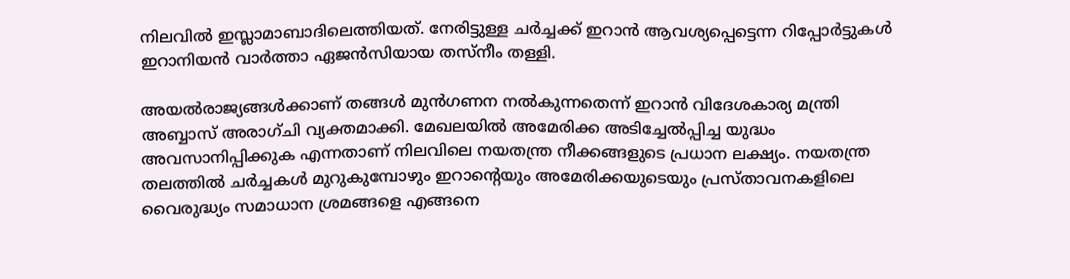നിലവിൽ ഇസ്ലാമാബാദിലെത്തിയത്. നേരിട്ടുള്ള ചർച്ചക്ക് ഇറാൻ ആവശ്യപ്പെട്ടെന്ന റിപ്പോർട്ടുകൾ ഇറാനിയൻ വാർത്താ ഏജൻസിയായ തസ്‌നീം തള്ളി.

അയൽരാജ്യങ്ങൾക്കാണ് തങ്ങൾ മുൻഗണന നൽകുന്നതെന്ന് ഇറാൻ വിദേശകാര്യ മന്ത്രി അബ്ബാസ് അരാഗ്ചി വ്യക്തമാക്കി. മേഖലയിൽ അമേരിക്ക അടിച്ചേൽപ്പിച്ച യുദ്ധം അവസാനിപ്പിക്കുക എന്നതാണ് നിലവിലെ നയതന്ത്ര നീക്കങ്ങളുടെ പ്രധാന ലക്ഷ്യം. നയതന്ത്ര തലത്തിൽ ചർച്ചകൾ മുറുകുമ്പോഴും ഇറാന്റെയും അമേരിക്കയുടെയും പ്രസ്താവനകളിലെ വൈരുദ്ധ്യം സമാധാന ശ്രമങ്ങളെ എങ്ങനെ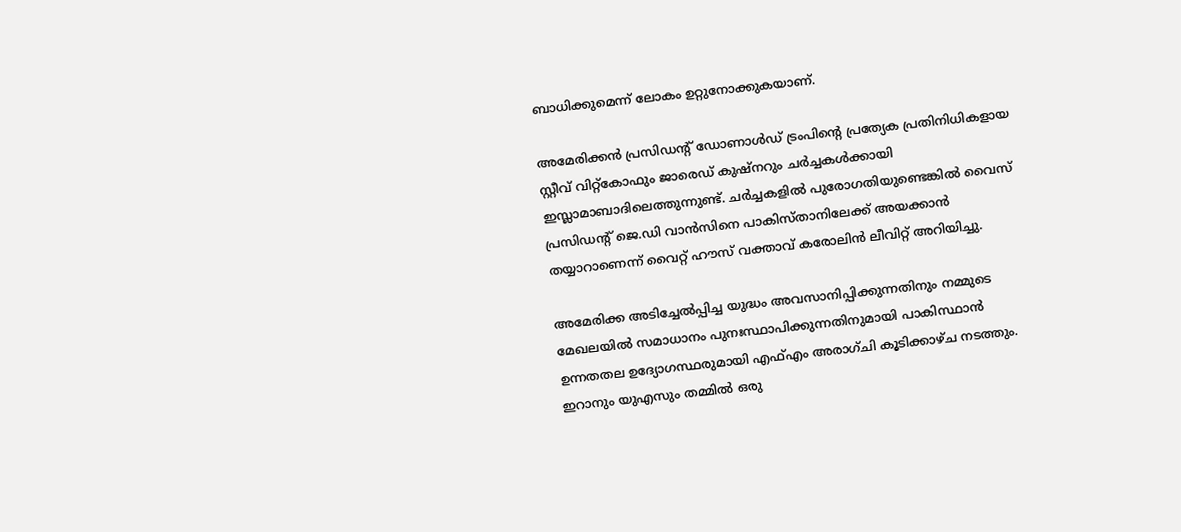ബാധിക്കുമെന്ന് ലോകം ഉറ്റുനോക്കുകയാണ്.

അമേരിക്കൻ പ്രസിഡന്റ് ഡോണാൾഡ് ട്രംപിന്റെ പ്രത്യേക പ്രതിനിധികളായ സ്റ്റീവ് വിറ്റ്‌കോഫും ജാരെഡ് കുഷ്നറും ചർച്ചകൾക്കായി ഇസ്ലാമാബാദിലെത്തുന്നുണ്ട്. ചർച്ചകളിൽ പുരോഗതിയുണ്ടെങ്കിൽ വൈസ് പ്രസിഡന്റ് ജെ.ഡി വാൻസിനെ പാകിസ്താനിലേക്ക് അയക്കാൻ തയ്യാറാണെന്ന് വൈറ്റ് ഹൗസ് വക്താവ് കരോലിൻ ലീവിറ്റ് അറിയിച്ചു.

അമേരിക്ക അടിച്ചേല്‍പ്പിച്ച യുദ്ധം അവസാനിപ്പിക്കുന്നതിനും നമ്മുടെ മേഖലയില്‍ സമാധാനം പുനഃസ്ഥാപിക്കുന്നതിനുമായി പാകിസ്ഥാന്‍ ഉന്നതതല ഉദ്യോഗസ്ഥരുമായി എഫ്എം അരാഗ്ചി കൂടിക്കാഴ്ച നടത്തും. ഇറാനും യുഎസും തമ്മില്‍ ഒരു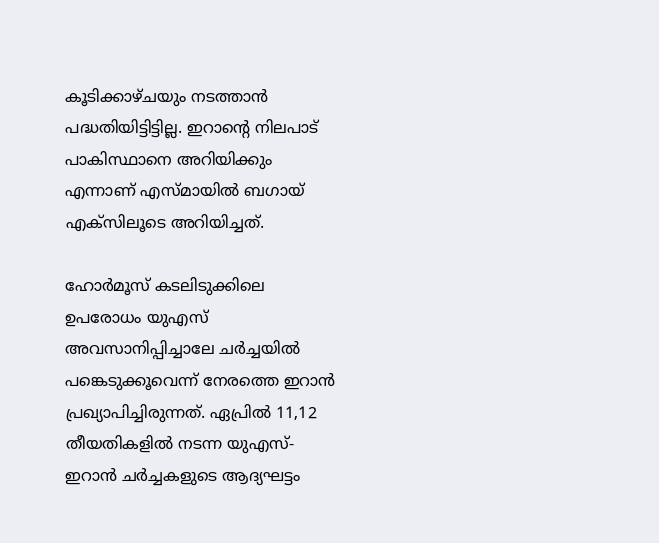കൂടിക്കാഴ്ചയും നടത്താന്‍ പദ്ധതിയിട്ടിട്ടില്ല. ഇറാന്റെ നിലപാട് പാകിസ്ഥാനെ അറിയിക്കും എന്നാണ് എസ്മായില്‍ ബഗായ് എക്‌സിലൂടെ അറിയിച്ചത്.

ഹോര്‍മൂസ് കടലിടുക്കിലെ ഉപരോധം യുഎസ് അവസാനിപ്പിച്ചാലേ ചര്‍ച്ചയില്‍ പങ്കെടുക്കൂവെന്ന് നേരത്തെ ഇറാന്‍ പ്രഖ്യാപിച്ചിരുന്നത്. ഏപ്രില്‍ 11,12 തീയതികളില്‍ നടന്ന യുഎസ്-ഇറാന്‍ ചര്‍ച്ചകളുടെ ആദ്യഘട്ടം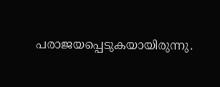പരാജയപ്പെടുകയായിരുന്നു.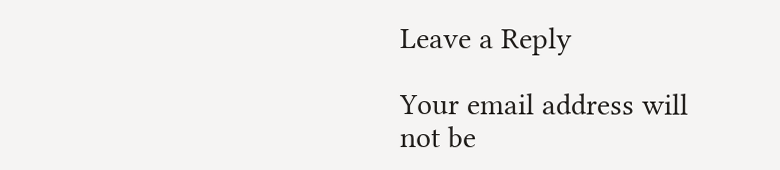Leave a Reply

Your email address will not be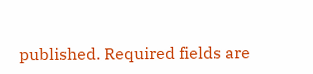published. Required fields are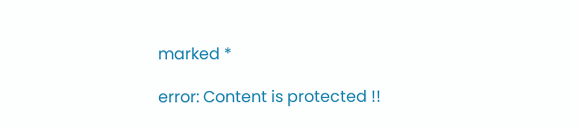marked *

error: Content is protected !!